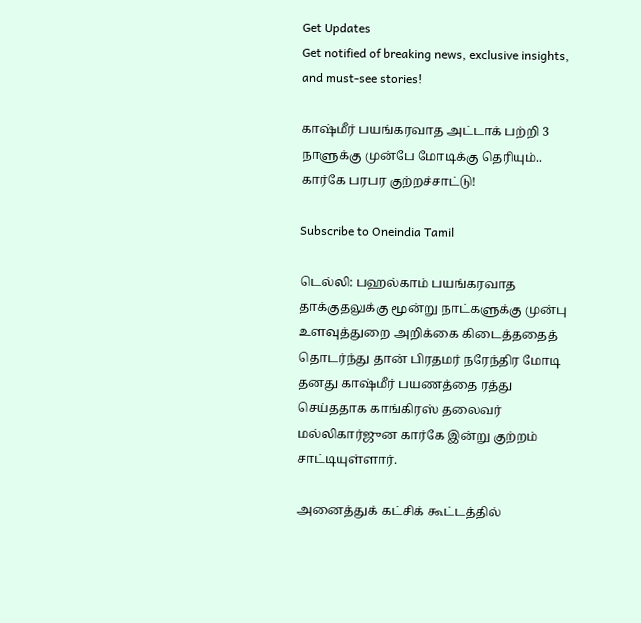Get Updates
Get notified of breaking news, exclusive insights, and must-see stories!

காஷ்மீர் பயங்கரவாத அட்டாக் பற்றி 3 நாளுக்கு முன்பே மோடிக்கு தெரியும்.. கார்கே பரபர குற்றச்சாட்டு!

Subscribe to Oneindia Tamil

டெல்லி: பஹல்காம் பயங்கரவாத தாக்குதலுக்கு மூன்று நாட்களுக்கு முன்பு உளவுத்துறை அறிக்கை கிடைத்ததைத் தொடர்ந்து தான் பிரதமர் நரேந்திர மோடி தனது காஷ்மீர் பயணத்தை ரத்து செய்ததாக காங்கிரஸ் தலைவர் மல்லிகார்ஜுன கார்கே இன்று குற்றம் சாட்டியுள்ளார்.

அனைத்துக் கட்சிக் கூட்டத்தில்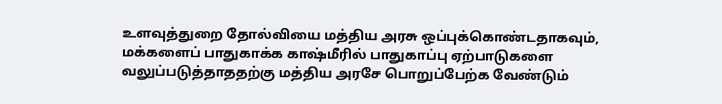உளவுத்துறை தோல்வியை மத்திய அரசு ஒப்புக்கொண்டதாகவும், மக்களைப் பாதுகாக்க காஷ்மீரில் பாதுகாப்பு ஏற்பாடுகளை வலுப்படுத்தாததற்கு மத்திய அரசே பொறுப்பேற்க வேண்டும்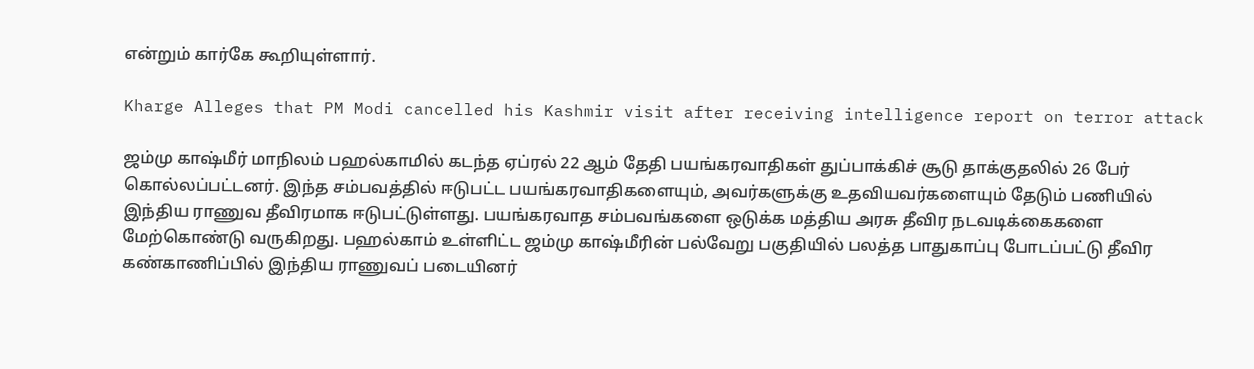என்றும் கார்கே கூறியுள்ளார்.

Kharge Alleges that PM Modi cancelled his Kashmir visit after receiving intelligence report on terror attack

ஜம்மு காஷ்மீர் மாநிலம் பஹல்காமில் கடந்த ஏப்ரல் 22 ஆம் தேதி பயங்கரவாதிகள் துப்பாக்கிச் சூடு தாக்குதலில் 26 பேர் கொல்லப்பட்டனர். இந்த சம்பவத்தில் ஈடுபட்ட பயங்கரவாதிகளையும், அவர்களுக்கு உதவியவர்களையும் தேடும் பணியில் இந்திய ராணுவ தீவிரமாக ஈடுபட்டுள்ளது. பயங்கரவாத சம்பவங்களை ஒடுக்க மத்திய அரசு தீவிர நடவடிக்கைகளை மேற்கொண்டு வருகிறது. பஹல்காம் உள்ளிட்ட ஜம்மு காஷ்மீரின் பல்வேறு பகுதியில் பலத்த பாதுகாப்பு போடப்பட்டு தீவிர கண்காணிப்பில் இந்திய ராணுவப் படையினர்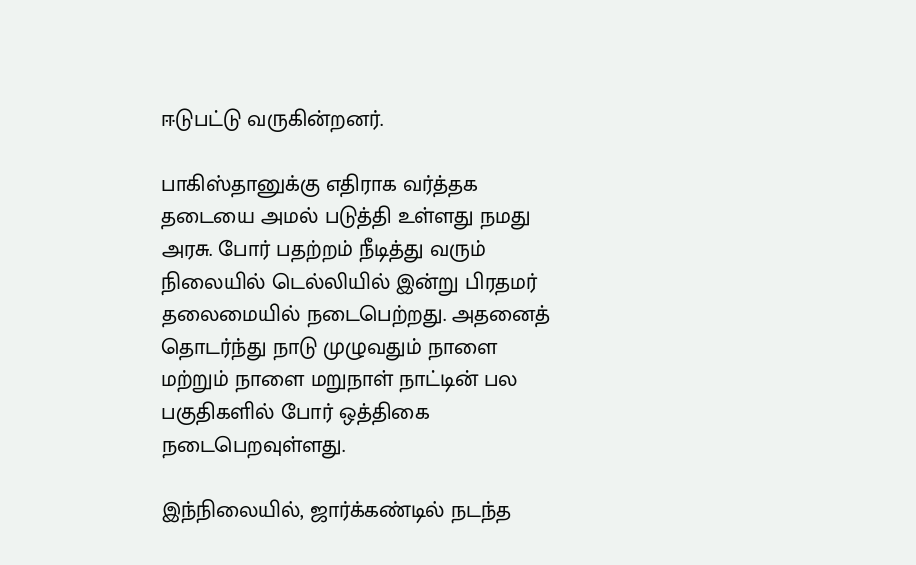ஈடுபட்டு வருகின்றனர்.

பாகிஸ்தானுக்கு எதிராக வர்த்தக தடையை அமல் படுத்தி உள்ளது நமது அரசு. போர் பதற்றம் நீடித்து வரும் நிலையில் டெல்லியில் இன்று பிரதமர் தலைமையில் நடைபெற்றது. அதனைத் தொடர்ந்து நாடு முழுவதும் நாளை மற்றும் நாளை மறுநாள் நாட்டின் பல பகுதிகளில் போர் ஒத்திகை நடைபெறவுள்ளது.

இந்நிலையில், ஜார்க்கண்டில் நடந்த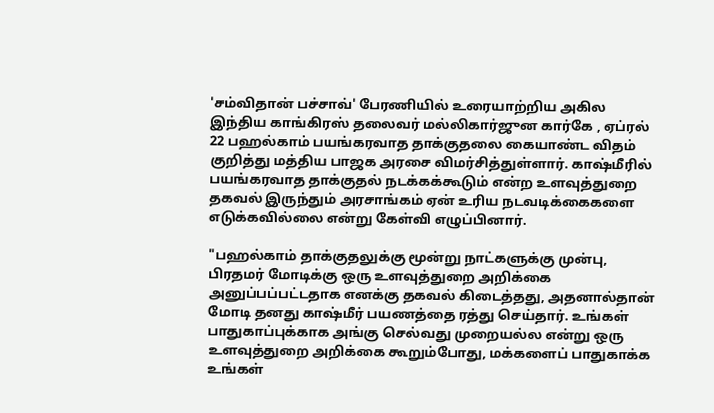'சம்விதான் பச்சாவ்' பேரணியில் உரையாற்றிய அகில இந்திய காங்கிரஸ் தலைவர் மல்லிகார்ஜுன கார்கே , ஏப்ரல் 22 பஹல்காம் பயங்கரவாத தாக்குதலை கையாண்ட விதம் குறித்து மத்திய பாஜக அரசை விமர்சித்துள்ளார். காஷ்மீரில் பயங்கரவாத தாக்குதல் நடக்கக்கூடும் என்ற உளவுத்துறை தகவல் இருந்தும் அரசாங்கம் ஏன் உரிய நடவடிக்கைகளை எடுக்கவில்லை என்று கேள்வி எழுப்பினார்.

"பஹல்காம் தாக்குதலுக்கு மூன்று நாட்களுக்கு முன்பு, பிரதமர் மோடிக்கு ஒரு உளவுத்துறை அறிக்கை அனுப்பப்பட்டதாக எனக்கு தகவல் கிடைத்தது, அதனால்தான் மோடி தனது காஷ்மீர் பயணத்தை ரத்து செய்தார். உங்கள் பாதுகாப்புக்காக அங்கு செல்வது முறையல்ல என்று ஒரு உளவுத்துறை அறிக்கை கூறும்போது, மக்களைப் பாதுகாக்க உங்கள்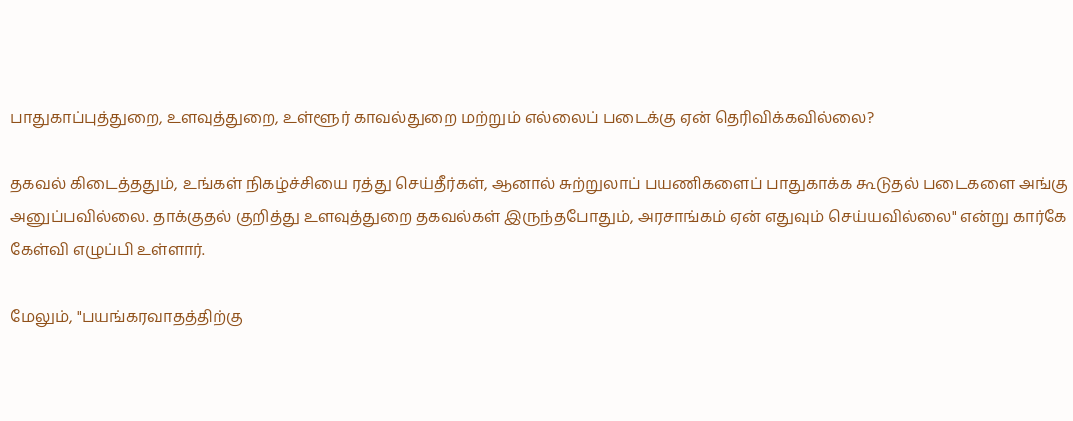பாதுகாப்புத்துறை, உளவுத்துறை, உள்ளூர் காவல்துறை மற்றும் எல்லைப் படைக்கு ஏன் தெரிவிக்கவில்லை?

தகவல் கிடைத்ததும், உங்கள் நிகழ்ச்சியை ரத்து செய்தீர்கள், ஆனால் சுற்றுலாப் பயணிகளைப் பாதுகாக்க கூடுதல் படைகளை அங்கு அனுப்பவில்லை. தாக்குதல் குறித்து உளவுத்துறை தகவல்கள் இருந்தபோதும், அரசாங்கம் ஏன் எதுவும் செய்யவில்லை" என்று கார்கே கேள்வி எழுப்பி உள்ளார்.

மேலும், "பயங்கரவாதத்திற்கு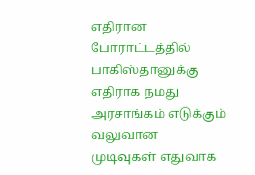எதிரான போராட்டத்தில் பாகிஸ்தானுக்கு எதிராக நமது அரசாங்கம் எடுக்கும் வலுவான முடிவுகள் எதுவாக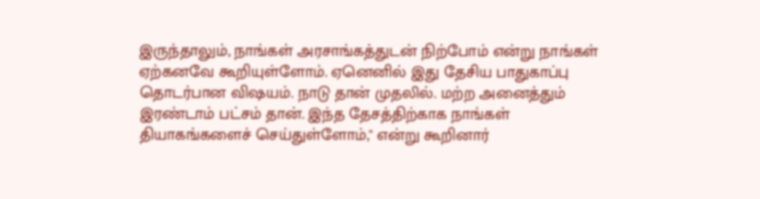இருந்தாலும், நாங்கள் அரசாங்கத்துடன் நிற்போம் என்று நாங்கள் ஏற்கனவே கூறியுள்ளோம். ஏனெனில் இது தேசிய பாதுகாப்பு தொடர்பான விஷயம். நாடு தான் முதலில். மற்ற அனைத்தும் இரண்டாம் பட்சம் தான். இந்த தேசத்திற்காக நாங்கள் தியாகங்களைச் செய்துள்ளோம்," என்று கூறினார்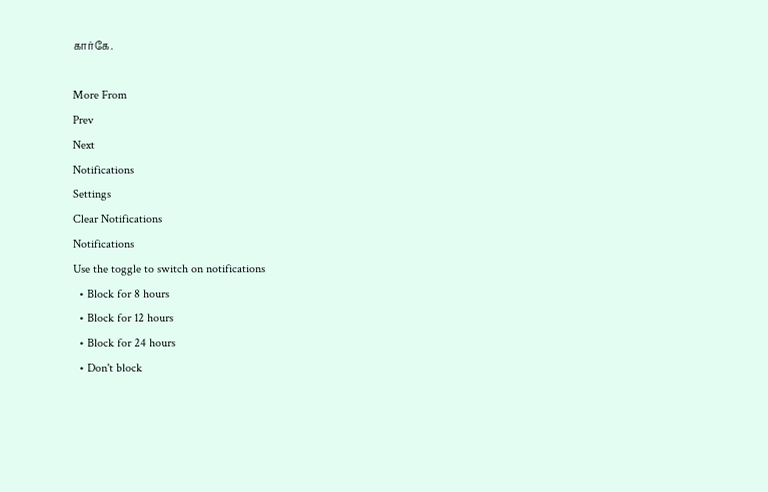கார்கே.

More From
Prev
Next
Notifications
Settings
Clear Notifications
Notifications
Use the toggle to switch on notifications
  • Block for 8 hours
  • Block for 12 hours
  • Block for 24 hours
  • Don't block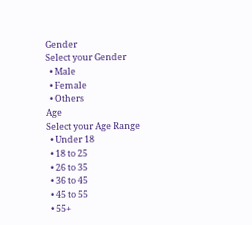Gender
Select your Gender
  • Male
  • Female
  • Others
Age
Select your Age Range
  • Under 18
  • 18 to 25
  • 26 to 35
  • 36 to 45
  • 45 to 55
  • 55+